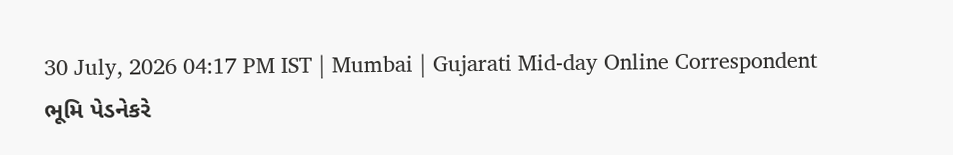30 July, 2026 04:17 PM IST | Mumbai | Gujarati Mid-day Online Correspondent
ભૂમિ પેડનેકરે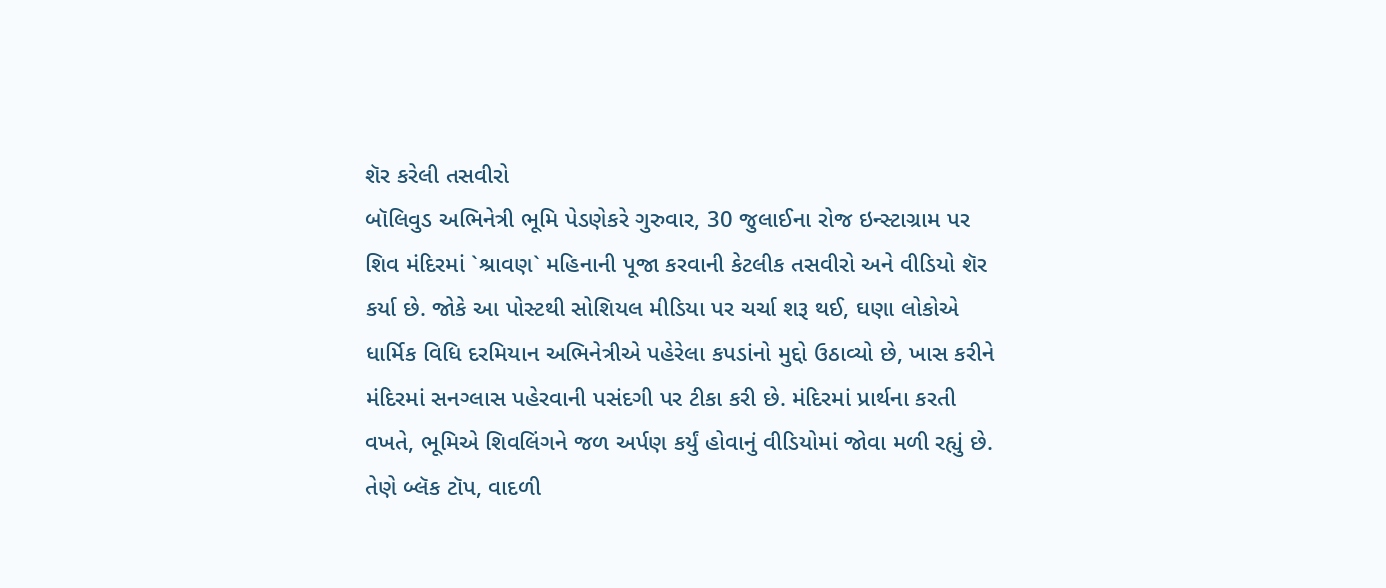શૅર કરેલી તસવીરો
બૉલિવુડ અભિનેત્રી ભૂમિ પેડણેકરે ગુરુવાર, 30 જુલાઈના રોજ ઇન્સ્ટાગ્રામ પર શિવ મંદિરમાં `શ્રાવણ` મહિનાની પૂજા કરવાની કેટલીક તસવીરો અને વીડિયો શૅર કર્યા છે. જોકે આ પોસ્ટથી સોશિયલ મીડિયા પર ચર્ચા શરૂ થઈ, ઘણા લોકોએ ધાર્મિક વિધિ દરમિયાન અભિનેત્રીએ પહેરેલા કપડાંનો મુદ્દો ઉઠાવ્યો છે, ખાસ કરીને મંદિરમાં સનગ્લાસ પહેરવાની પસંદગી પર ટીકા કરી છે. મંદિરમાં પ્રાર્થના કરતી વખતે, ભૂમિએ શિવલિંગને જળ અર્પણ કર્યું હોવાનું વીડિયોમાં જોવા મળી રહ્યું છે. તેણે બ્લૅક ટૉપ, વાદળી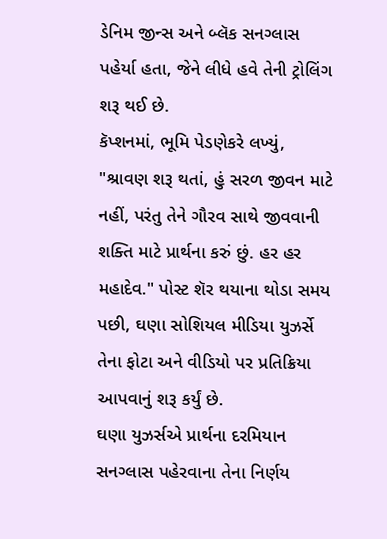ડેનિમ જીન્સ અને બ્લૅક સનગ્લાસ પહેર્યા હતા, જેને લીધે હવે તેની ટ્રોલિંગ શરૂ થઈ છે.
કૅપ્શનમાં, ભૂમિ પેડણેકરે લખ્યું, "શ્રાવણ શરૂ થતાં, હું સરળ જીવન માટે નહીં, પરંતુ તેને ગૌરવ સાથે જીવવાની શક્તિ માટે પ્રાર્થના કરું છું. હર હર મહાદેવ." પોસ્ટ શૅર થયાના થોડા સમય પછી, ઘણા સોશિયલ મીડિયા યુઝર્સે તેના ફોટા અને વીડિયો પર પ્રતિક્રિયા આપવાનું શરૂ કર્યું છે.
ઘણા યુઝર્સએ પ્રાર્થના દરમિયાન સનગ્લાસ પહેરવાના તેના નિર્ણય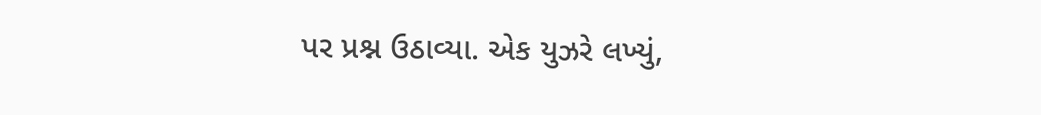પર પ્રશ્ન ઉઠાવ્યા. એક યુઝરે લખ્યું,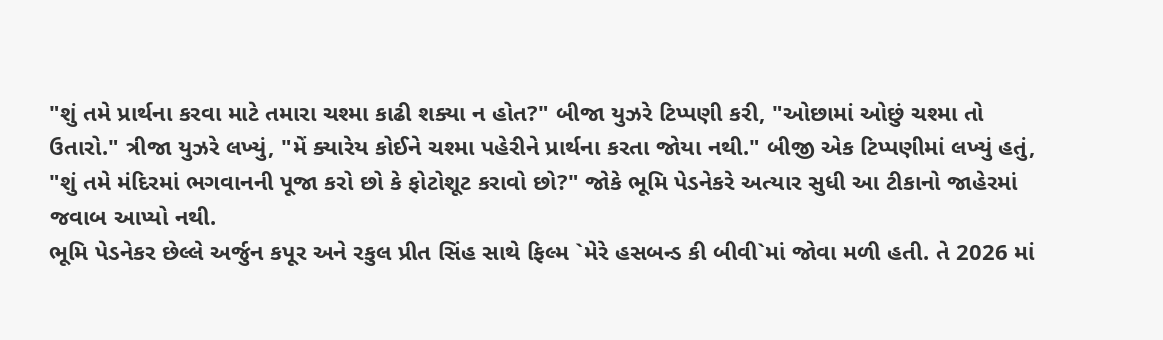"શું તમે પ્રાર્થના કરવા માટે તમારા ચશ્મા કાઢી શક્યા ન હોત?" બીજા યુઝરે ટિપ્પણી કરી, "ઓછામાં ઓછું ચશ્મા તો ઉતારો." ત્રીજા યુઝરે લખ્યું, "મેં ક્યારેય કોઈને ચશ્મા પહેરીને પ્રાર્થના કરતા જોયા નથી." બીજી એક ટિપ્પણીમાં લખ્યું હતું, "શું તમે મંદિરમાં ભગવાનની પૂજા કરો છો કે ફોટોશૂટ કરાવો છો?" જોકે ભૂમિ પેડનેકરે અત્યાર સુધી આ ટીકાનો જાહેરમાં જવાબ આપ્યો નથી.
ભૂમિ પેડનેકર છેલ્લે અર્જુન કપૂર અને રકુલ પ્રીત સિંહ સાથે ફિલ્મ `મેરે હસબન્ડ કી બીવી`માં જોવા મળી હતી. તે 2026 માં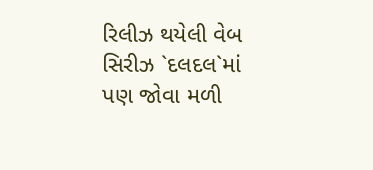રિલીઝ થયેલી વેબ સિરીઝ `દલદલ`માં પણ જોવા મળી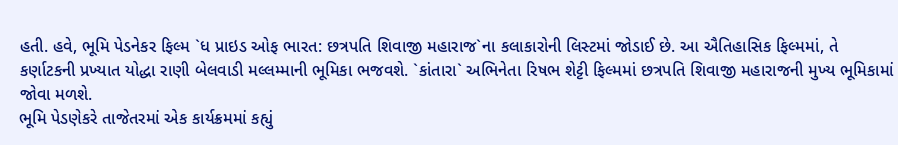હતી. હવે, ભૂમિ પેડનેકર ફિલ્મ `ધ પ્રાઇડ ઓફ ભારત: છત્રપતિ શિવાજી મહારાજ`ના કલાકારોની લિસ્ટમાં જોડાઈ છે. આ ઐતિહાસિક ફિલ્મમાં, તે કર્ણાટકની પ્રખ્યાત યોદ્ધા રાણી બેલવાડી મલ્લમ્માની ભૂમિકા ભજવશે. `કાંતારા` અભિનેતા રિષભ શેટ્ટી ફિલ્મમાં છત્રપતિ શિવાજી મહારાજની મુખ્ય ભૂમિકામાં જોવા મળશે.
ભૂમિ પેડણેકરે તાજેતરમાં એક કાર્યક્રમમાં કહ્યું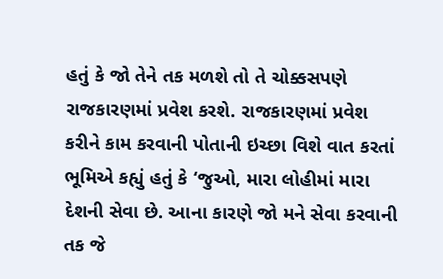હતું કે જો તેને તક મળશે તો તે ચોક્કસપણે રાજકારણમાં પ્રવેશ કરશે. રાજકારણમાં પ્રવેશ કરીને કામ કરવાની પોતાની ઇચ્છા વિશે વાત કરતાં ભૂમિએ કહ્યું હતું કે ‘જુઓ, મારા લોહીમાં મારા દેશની સેવા છે. આના કારણે જો મને સેવા કરવાની તક જે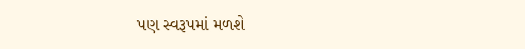પણ સ્વરૂપમાં મળશે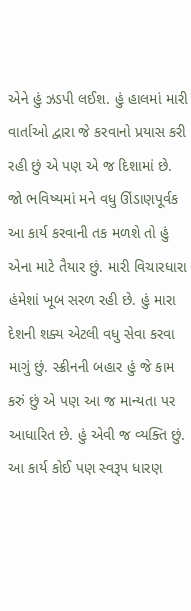એને હું ઝડપી લઈશ. હું હાલમાં મારી વાર્તાઓ દ્વારા જે કરવાનો પ્રયાસ કરી રહી છું એ પણ એ જ દિશામાં છે. જો ભવિષ્યમાં મને વધુ ઊંડાણપૂર્વક આ કાર્ય કરવાની તક મળશે તો હું એના માટે તૈયાર છું. મારી વિચારધારા હંમેશાં ખૂબ સરળ રહી છે. હું મારા દેશની શક્ય એટલી વધુ સેવા કરવા માગું છું. સ્ક્રીનની બહાર હું જે કામ કરું છું એ પણ આ જ માન્યતા પર આધારિત છે. હું એવી જ વ્યક્તિ છું. આ કાર્ય કોઈ પણ સ્વરૂપ ધારણ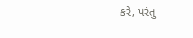કરે, પરંતુ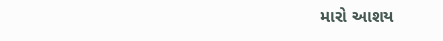મારો આશય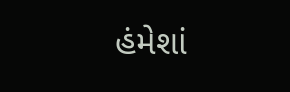હંમેશાં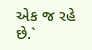એક જ રહે છે.`